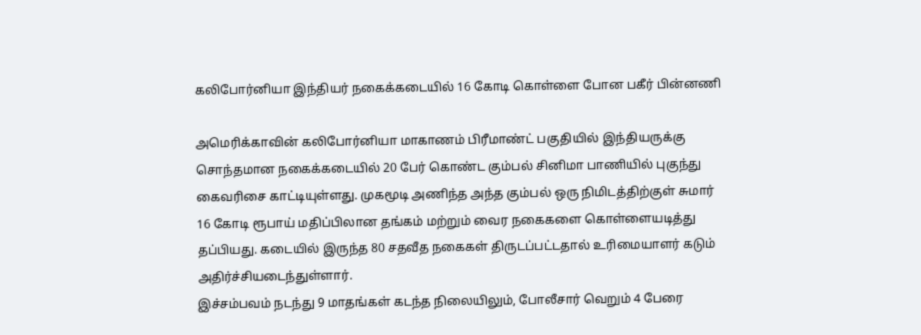கலிபோர்னியா இந்தியர் நகைக்கடையில் 16 கோடி கொள்ளை போன பகீர் பின்னணி

அமெரிக்காவின் கலிபோர்னியா மாகாணம் பிரீமாண்ட் பகுதியில் இந்தியருக்கு சொந்தமான நகைக்கடையில் 20 பேர் கொண்ட கும்பல் சினிமா பாணியில் புகுந்து கைவரிசை காட்டியுள்ளது. முகமூடி அணிந்த அந்த கும்பல் ஒரு நிமிடத்திற்குள் சுமார் 16 கோடி ரூபாய் மதிப்பிலான தங்கம் மற்றும் வைர நகைகளை கொள்ளையடித்து தப்பியது. கடையில் இருந்த 80 சதவீத நகைகள் திருடப்பட்டதால் உரிமையாளர் கடும் அதிர்ச்சியடைந்துள்ளார்.
இச்சம்பவம் நடந்து 9 மாதங்கள் கடந்த நிலையிலும், போலீசார் வெறும் 4 பேரை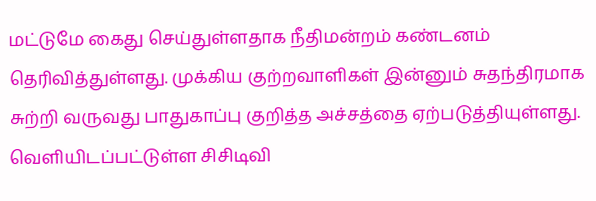மட்டுமே கைது செய்துள்ளதாக நீதிமன்றம் கண்டனம் தெரிவித்துள்ளது. முக்கிய குற்றவாளிகள் இன்னும் சுதந்திரமாக சுற்றி வருவது பாதுகாப்பு குறித்த அச்சத்தை ஏற்படுத்தியுள்ளது. வெளியிடப்பட்டுள்ள சிசிடிவி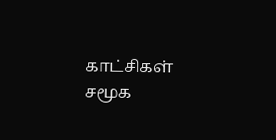காட்சிகள் சமூக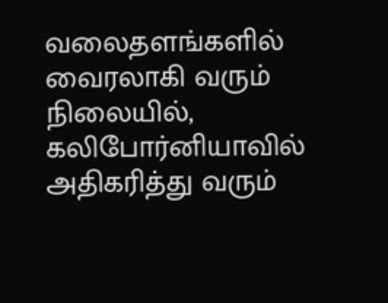வலைதளங்களில் வைரலாகி வரும் நிலையில், கலிபோர்னியாவில் அதிகரித்து வரும்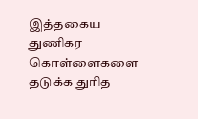இத்தகைய துணிகர கொள்ளைகளை தடுக்க துரித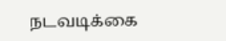நடவடிக்கை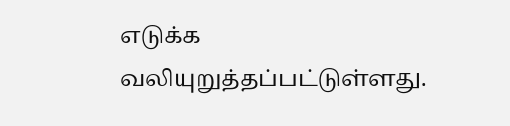எடுக்க வலியுறுத்தப்பட்டுள்ளது.